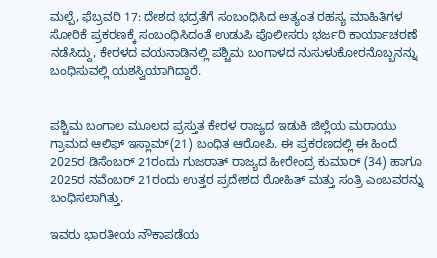ಮಲ್ಪೆ, ಫೆಬ್ರವರಿ 17: ದೇಶದ ಭದ್ರತೆಗೆ ಸಂಬಂಧಿಸಿದ ಅತ್ಯಂತ ರಹಸ್ಯ ಮಾಹಿತಿಗಳ ಸೋರಿಕೆ ಪ್ರಕರಣಕ್ಕೆ ಸಂಬಂಧಿಸಿದಂತೆ ಉಡುಪಿ ಪೊಲೀಸರು ಭರ್ಜರಿ ಕಾರ್ಯಾಚರಣೆ ನಡೆಸಿದ್ದು, ಕೇರಳದ ವಯನಾಡಿನಲ್ಲಿ ಪಶ್ಚಿಮ ಬಂಗಾಳದ ನುಸುಳುಕೋರನೊಬ್ಬನನ್ನು ಬಂಧಿಸುವಲ್ಲಿ ಯಶಸ್ವಿಯಾಗಿದ್ದಾರೆ.


ಪಶ್ಚಿಮ ಬಂಗಾಲ ಮೂಲದ ಪ್ರಸ್ತುತ ಕೇರಳ ರಾಜ್ಯದ ಇಡುಕಿ ಜಿಲ್ಲೆಯ ಮರಾಯು ಗ್ರಾಮದ ಆಲಿಫ್ ಇಸ್ಲಾಮ್(21) ಬಂಧಿತ ಆರೋಪಿ. ಈ ಪ್ರಕರಣದಲ್ಲಿ ಈ ಹಿಂದೆ 2025ರ ಡಿಸೆಂಬರ್ 21ರಂದು ಗುಜರಾತ್ ರಾಜ್ಯದ ಹೀರೇಂದ್ರ ಕುಮಾರ್ (34) ಹಾಗೂ 2025ರ ನವೆಂಬರ್ 21ರಂದು ಉತ್ತರ ಪ್ರದೇಶದ ರೋಹಿತ್ ಮತ್ತು ಸಂತ್ರಿ ಎಂಬವರನ್ನು ಬಂಧಿಸಲಾಗಿತ್ತು.

ಇವರು ಭಾರತೀಯ ನೌಕಾಪಡೆಯ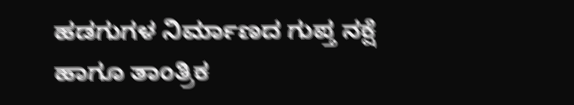ಹಡಗುಗಳ ನಿರ್ಮಾಣದ ಗುಪ್ತ ನಕ್ಷೆ ಹಾಗೂ ತಾಂತ್ರಿಕ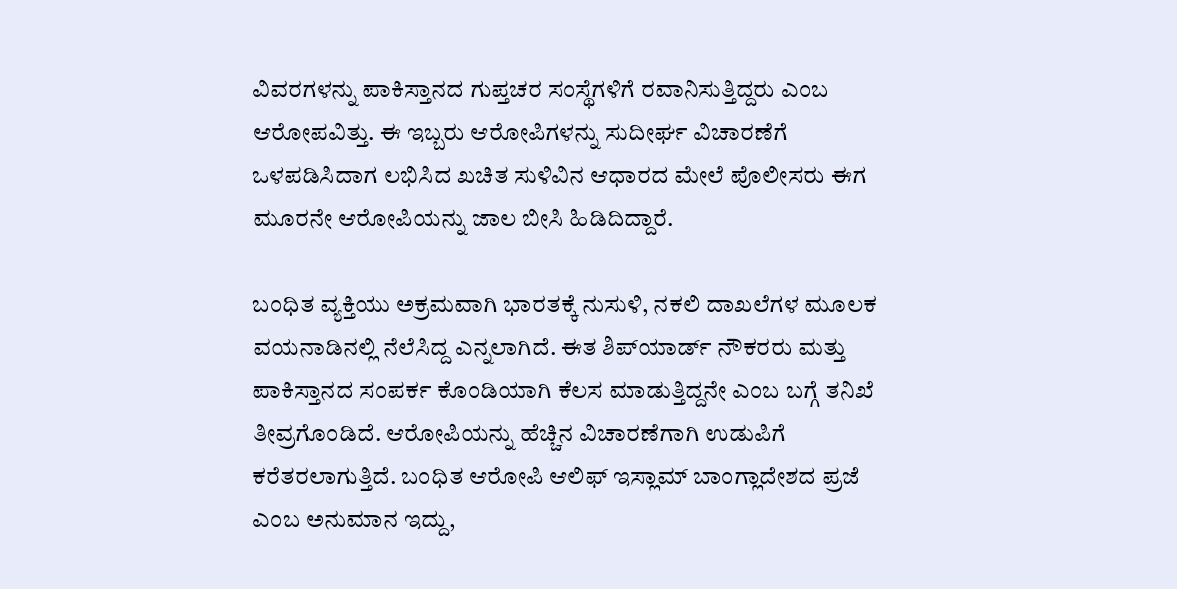ವಿವರಗಳನ್ನು ಪಾಕಿಸ್ತಾನದ ಗುಪ್ತಚರ ಸಂಸ್ಥೆಗಳಿಗೆ ರವಾನಿಸುತ್ತಿದ್ದರು ಎಂಬ ಆರೋಪವಿತ್ತು. ಈ ಇಬ್ಬರು ಆರೋಪಿಗಳನ್ನು ಸುದೀರ್ಘ ವಿಚಾರಣೆಗೆ ಒಳಪಡಿಸಿದಾಗ ಲಭಿಸಿದ ಖಚಿತ ಸುಳಿವಿನ ಆಧಾರದ ಮೇಲೆ ಪೊಲೀಸರು ಈಗ ಮೂರನೇ ಆರೋಪಿಯನ್ನು ಜಾಲ ಬೀಸಿ ಹಿಡಿದಿದ್ದಾರೆ.

ಬಂಧಿತ ವ್ಯಕ್ತಿಯು ಅಕ್ರಮವಾಗಿ ಭಾರತಕ್ಕೆ ನುಸುಳಿ, ನಕಲಿ ದಾಖಲೆಗಳ ಮೂಲಕ ವಯನಾಡಿನಲ್ಲಿ ನೆಲೆಸಿದ್ದ ಎನ್ನಲಾಗಿದೆ. ಈತ ಶಿಪ್‌ಯಾರ್ಡ್ ನೌಕರರು ಮತ್ತು ಪಾಕಿಸ್ತಾನದ ಸಂಪರ್ಕ ಕೊಂಡಿಯಾಗಿ ಕೆಲಸ ಮಾಡುತ್ತಿದ್ದನೇ ಎಂಬ ಬಗ್ಗೆ ತನಿಖೆ ತೀವ್ರಗೊಂಡಿದೆ. ಆರೋಪಿಯನ್ನು ಹೆಚ್ಚಿನ ವಿಚಾರಣೆಗಾಗಿ ಉಡುಪಿಗೆ ಕರೆತರಲಾಗುತ್ತಿದೆ. ಬಂಧಿತ ಆರೋಪಿ ಆಲಿಫ್ ಇಸ್ಲಾಮ್ ಬಾಂಗ್ಲಾದೇಶದ ಪ್ರಜೆ ಎಂಬ ಅನುಮಾನ ಇದ್ದು,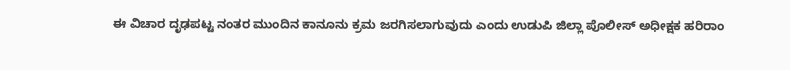ಈ ವಿಚಾರ ದೃಢಪಟ್ಟ ನಂತರ ಮುಂದಿನ ಕಾನೂನು ಕ್ರಮ ಜರಗಿಸಲಾಗುವುದು ಎಂದು ಉಡುಪಿ ಜಿಲ್ಲಾ ಪೊಲೀಸ್ ಅಧೀಕ್ಷಕ ಹರಿರಾಂ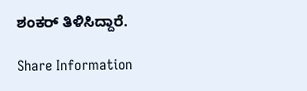ಶಂಕರ್ ತಿಳಿಸಿದ್ದಾರೆ.

Share Information